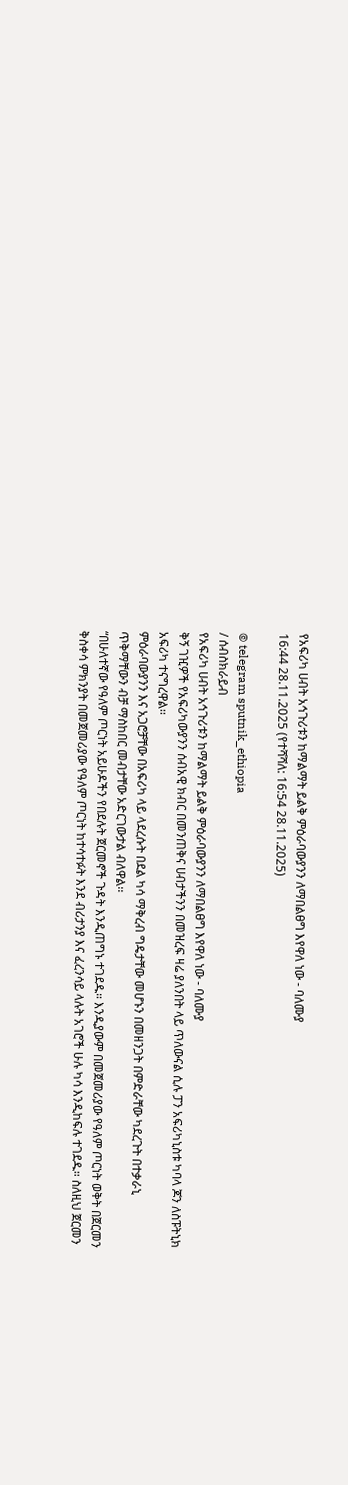የአፍሪካ ሀብት አኅጉሪቱን ከማልማት ይልቅ ምዕራባውያንን ለማበልፀግ እየዋለ ነው - ባለሙያ
16:44 28.11.2025 (የተሻሻለ: 16:54 28.11.2025)

© telegram sputnik_ethiopia
/ ሰብስክራይብ
የአፍሪካ ሀብት አኅጉሪቱን ከማልማት ይልቅ ምዕራባውያንን ለማበልፀግ እየዋለ ነው - ባለሙያ
ቅኝ ገዢዎች የአፍሪካውያንን ሰብአዊ ክብር በመንጠቅና ሀብታችንን በመዝረፍ ዛሬ ያለንበት ላይ ጥለውናል ሲሉ ፓን አፍሪካኒስቱ ካባላ ጆን ለስፑትኒክ አፍሪካ ተናግረዋል፡፡
ምዕራባውያንን እና አጋሮቻቸው በአፍሪካ ላይ ላደረሱት በደል ካሳ ማቅረብ ግዴታቸው መሆኑን በመዘንጋት በምድራቸው ካደረጉት በተቃራኒ ጥቅማቸውን ብቻ ማስከበር መብታቸው አድርገውታል ብለዋል፡፡
“በሁለተኛው የዓለም ጦርነት አይሁዶችን የበደሉት ጀርመኖች ጉዳት እንዲጠግኑ ተገደዱ። እንዲያውም በመጀመሪያው የዓለም ጦርነት ወቅት በጀርመን ቅስቀሳ ምክንያት በመጀመሪያው የዓለም ጦርነት ከተሳተፉት እንደ ብሪታንያ እና ፈረንሳይ ላሉት አገሮች ሁሉ ካሳ እንዲከፍሉ ተገደዱ። ስለዚህ ጀርመን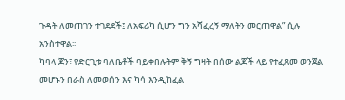ጉዳት ለመጠገን ተገደደች፤ ለአፍሪካ ሲሆን ግን አሻፈረኝ ማለትን መርጠዋል” ሲሉ አንስተዋል፡፡
ካባላ ጆን፣ የድርጊቱ ባለቤቶች ባይቀበሉትም ቅኝ ግዛት በሰው ልጆች ላይ የተፈጸመ ወንጀል መሆኑን በራስ ለመወሰን እና ካሳ እንዲከፈል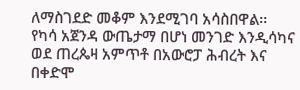ለማስገደድ መቆም እንደሚገባ አሳስበዋል፡፡
የካሳ አጀንዳ ውጤታማ በሆነ መንገድ እንዲሳካና ወደ ጠረጴዛ አምጥቶ በአውሮፓ ሕብረት እና በቀድሞ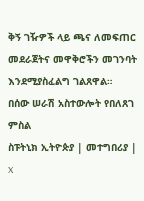ቅኝ ገዥዎች ላይ ጫና ለመፍጠር መደራጀትና መዋቅሮችን መገንባት እንደሚያስፈልግ ገልጸዋል።
በሰው ሠራሽ አስተውሎት የበለጸገ ምስል
ስፑትኒክ ኢትዮጵያ | መተግበሪያ | X